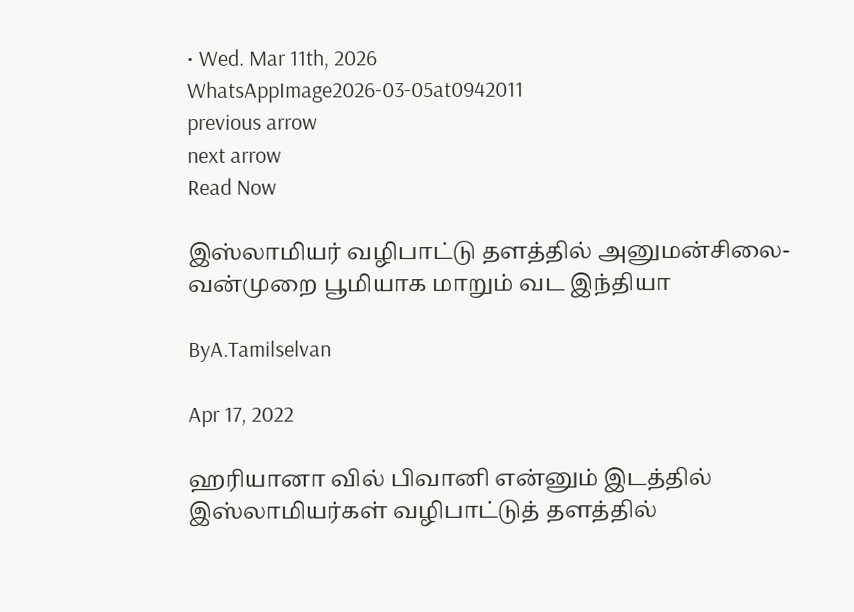• Wed. Mar 11th, 2026
WhatsAppImage2026-03-05at0942011
previous arrow
next arrow
Read Now

இஸ்லாமியர் வழிபாட்டு தளத்தில் அனுமன்சிலை- வன்முறை பூமியாக மாறும் வட இந்தியா

ByA.Tamilselvan

Apr 17, 2022

ஹரியானா வில் பிவானி என்னும் இடத்தில் இஸ்லாமியர்கள் வழிபாட்டுத் தளத்தில்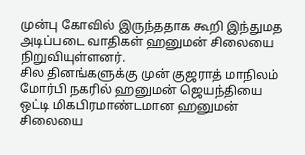முன்பு கோவில் இருந்ததாக கூறி இந்துமத அடிப்படை வாதிகள் ஹனுமன் சிலையை நிறுவியுள்ளனர்.
சில தினங்களுக்கு முன் குஜராத் மாநிலம் மோர்பி நகரில் ஹனுமன் ஜெயந்தியை ஒட்டி மிகபிரமாண்டமான ஹனுமன் சிலையை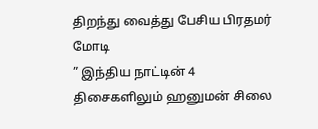திறந்து வைத்து பேசிய பிரதமர் மோடி
” இந்திய நாட்டின் 4 திசைகளிலும் ஹனுமன் சிலை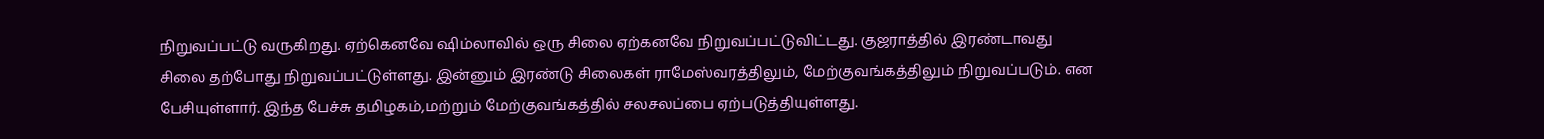நிறுவப்பட்டு வருகிறது. ஏற்கெனவே ஷிம்லாவில் ஒரு சிலை ஏற்கனவே நிறுவப்பட்டுவிட்டது. குஜராத்தில் இரண்டாவது சிலை தற்போது நிறுவப்பட்டுள்ளது. இன்னும் இரண்டு சிலைகள் ராமேஸ்வரத்திலும், மேற்குவங்கத்திலும் நிறுவப்படும். என பேசியுள்ளார். இந்த பேச்சு தமிழகம்,மற்றும் மேற்குவங்கத்தில் சலசலப்பை ஏற்படுத்தியுள்ளது.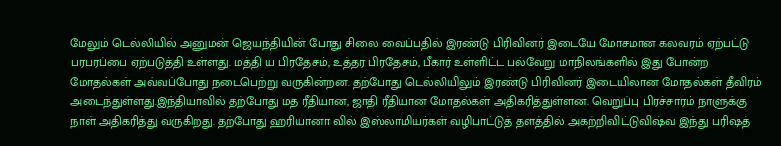மேலும் டெல்லியில் அனுமன் ஜெயந்தியின் போது சிலை வைப்பதில் இரண்டு பிரிவினர் இடையே மோசமான கலவரம் ஏற்பட்டு பரபரப்பை ஏற்படுத்தி உள்ளது. மத்தி ய பிரதேசம், உத்தர பிரதேசம், பீகார் உள்ளிட்ட பல்வேறு மாநிலங்களில் இது போன்ற மோதல்கள் அவ்வப்போது நடைபெற்று வருகின்றன. தற்போது டெல்லியிலும் இரண்டு பிரிவினர் இடையிலான மோதல்கள் தீவிரம் அடைந்துள்ளது.இந்தியாவில் தற்போது மத ரீதியான, ஜாதி ரீதியான மோதல்கள் அதிகரித்துள்ளன. வெறுப்பு பிரச்சாரம் நாளுக்கு நாள் அதிகரித்து வருகிறது. தற்போது ஹரியானா வில் இஸ்லாமியர்கள் வழிபாட்டுத் தளத்தில் அகற்றிவிட்டுவிஷ்வ இந்து பரிஷத்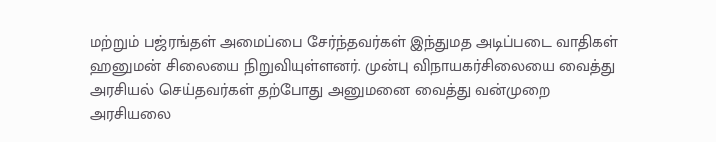மற்றும் பஜ்ரங்தள் அமைப்பை சேர்ந்தவர்கள் இந்துமத அடிப்படை வாதிகள் ஹனுமன் சிலையை நிறுவியுள்ளனர். முன்பு விநாயகர்சிலையை வைத்து அரசியல் செய்தவர்கள் தற்போது அனுமனை வைத்து வன்முறை அரசியலை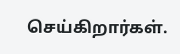செய்கிறார்கள்.